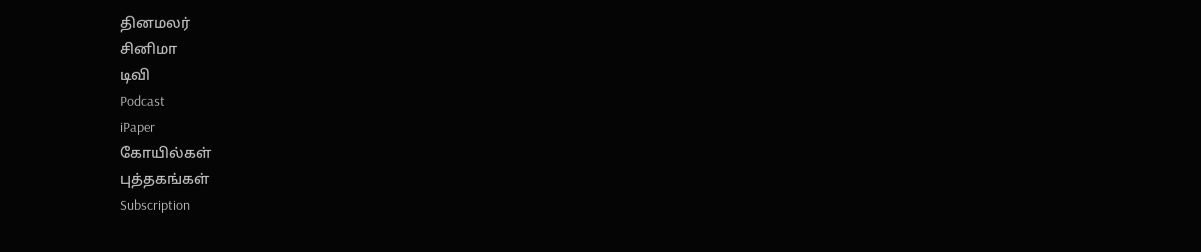தினமலர்
சினிமா
டிவி
Podcast
iPaper
கோயில்கள்
புத்தகங்கள்
Subscription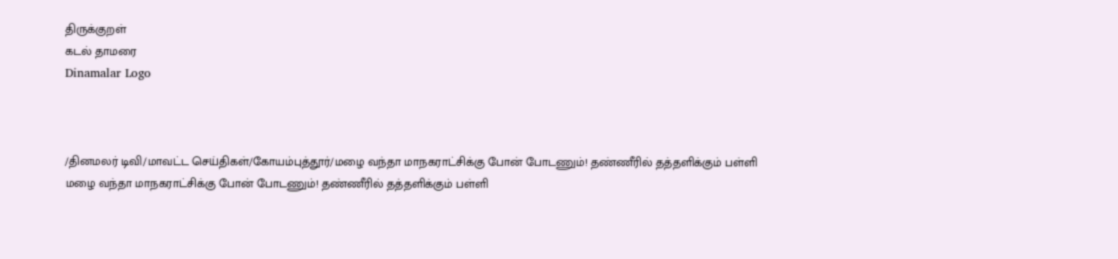திருக்குறள்
கடல் தாமரை
Dinamalar Logo



/தினமலர் டிவி/மாவட்ட செய்திகள்/கோயம்புத்தூர்/மழை வந்தா மாநகராட்சிக்கு போன் போடணும்! தண்ணீரில் தத்தளிக்கும் பள்ளி
மழை வந்தா மாநகராட்சிக்கு போன் போடணும்! தண்ணீரில் தத்தளிக்கும் பள்ளி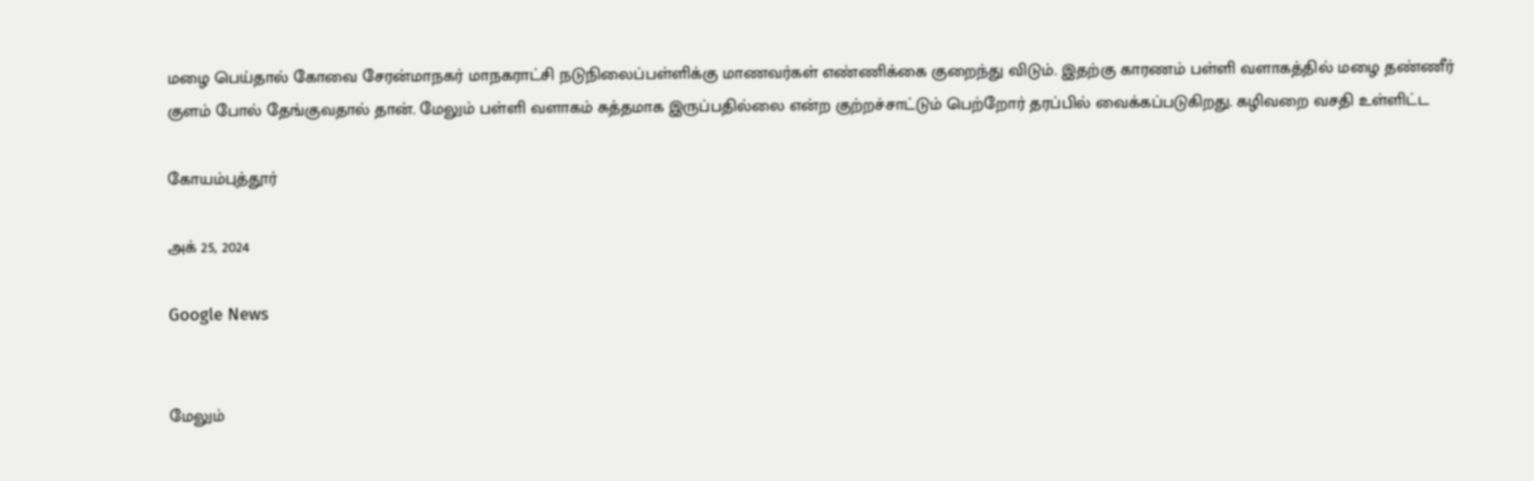மழை பெய்தால் கோவை சேரன்மாநகர் மாநகராட்சி நடுநிலைப்பள்ளிக்கு மாணவர்கள் எண்ணிக்கை குறைந்து விடும். இதற்கு காரணம் பள்ளி வளாகத்தில் மழை தண்ணீர் குளம் போல் தேங்குவதால் தான். மேலும் பள்ளி வளாகம் சுத்தமாக இருப்பதில்லை என்ற குற்றச்சாட்டும் பெற்றோர் தரப்பில் வைக்கப்படுகிறது. கழிவறை வசதி உள்ளிட்ட

கோயம்புத்தூர்

அக் 25, 2024

Google News


மேலும்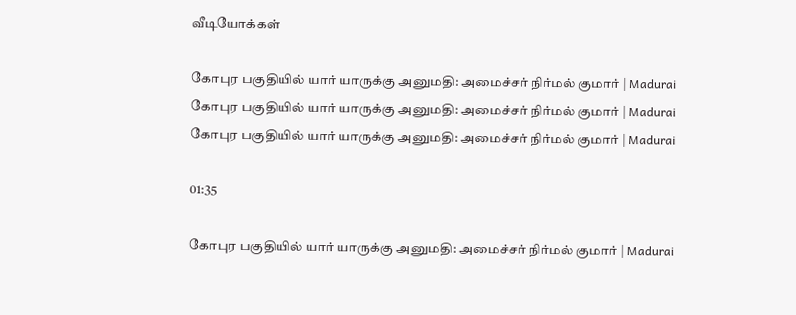வீடியோக்கள்

கோபுர பகுதியில் யார் யாருக்கு அனுமதி: அமைச்சர் நிர்மல் குமார் | Madurai
கோபுர பகுதியில் யார் யாருக்கு அனுமதி: அமைச்சர் நிர்மல் குமார் | Madurai
கோபுர பகுதியில் யார் யாருக்கு அனுமதி: அமைச்சர் நிர்மல் குமார் | Madurai

01:35

கோபுர பகுதியில் யார் யாருக்கு அனுமதி: அமைச்சர் நிர்மல் குமார் | Madurai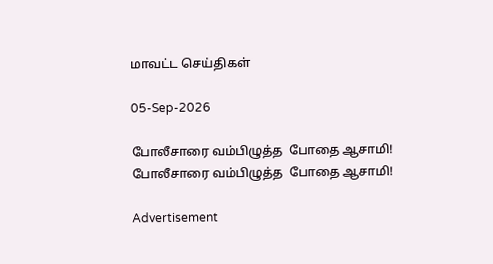மாவட்ட செய்திகள்

05-Sep-2026

போலீசாரை வம்பிழுத்த  போதை ஆசாமி!
போலீசாரை வம்பிழுத்த  போதை ஆசாமி!

Advertisement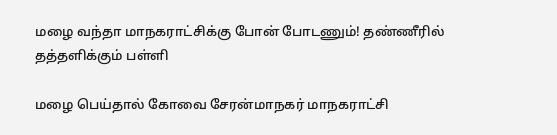மழை வந்தா மாநகராட்சிக்கு போன் போடணும்! தண்ணீரில் தத்தளிக்கும் பள்ளி

மழை பெய்தால் கோவை சேரன்மாநகர் மாநகராட்சி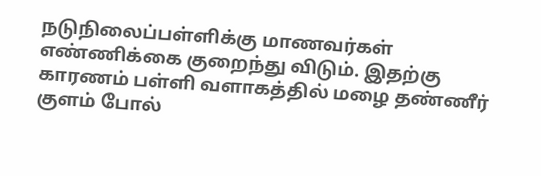நடுநிலைப்பள்ளிக்கு மாணவர்கள் எண்ணிக்கை குறைந்து விடும். இதற்கு காரணம் பள்ளி வளாகத்தில் மழை தண்ணீர் குளம் போல்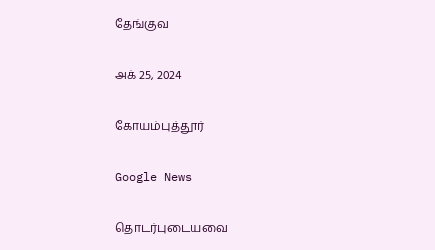தேங்குவ

அக் 25, 2024

கோயம்புத்தூர்

Google News

தொடர்புடையவை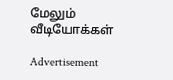மேலும் வீடியோக்கள்

Advertisement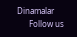Dinamalar
      Follow us